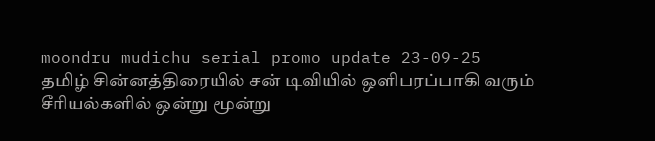moondru mudichu serial promo update 23-09-25
தமிழ் சின்னத்திரையில் சன் டிவியில் ஒளிபரப்பாகி வரும் சீரியல்களில் ஒன்று மூன்று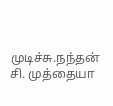முடிச்சு.நந்தன் சி. முத்தையா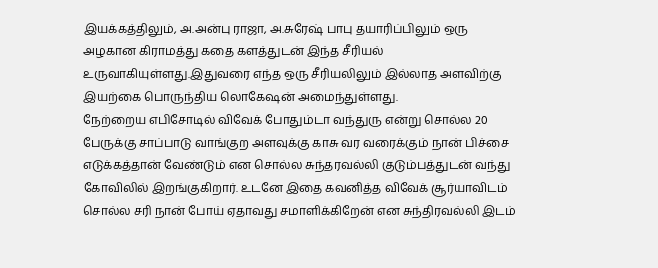இயக்கத்திலும், அ.அன்பு ராஜா, அ.சுரேஷ் பாபு தயாரிப்பிலும் ஒரு அழகான கிராமத்து கதை களத்துடன் இந்த சீரியல் உருவாகியுள்ளது.இதுவரை எந்த ஒரு சீரியலிலும் இல்லாத அளவிற்கு இயற்கை பொருந்திய லொகேஷன் அமைந்துள்ளது.
நேற்றைய எபிசோடில் விவேக் போதும்டா வந்துரு என்று சொல்ல 20 பேருக்கு சாப்பாடு வாங்குற அளவுக்கு காசு வர வரைக்கும் நான் பிச்சை எடுக்கத்தான் வேண்டும் என சொல்ல சுந்தரவல்லி குடும்பத்துடன் வந்து கோவிலில் இறங்குகிறார். உடனே இதை கவனித்த விவேக் சூர்யாவிடம் சொல்ல சரி நான் போய் ஏதாவது சமாளிக்கிறேன் என சுந்திரவல்லி இடம்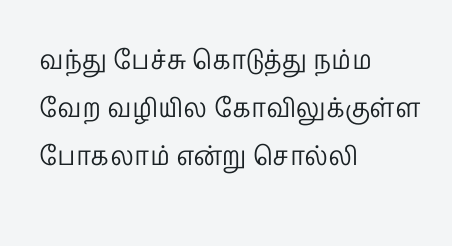வந்து பேச்சு கொடுத்து நம்ம வேற வழியில கோவிலுக்குள்ள போகலாம் என்று சொல்லி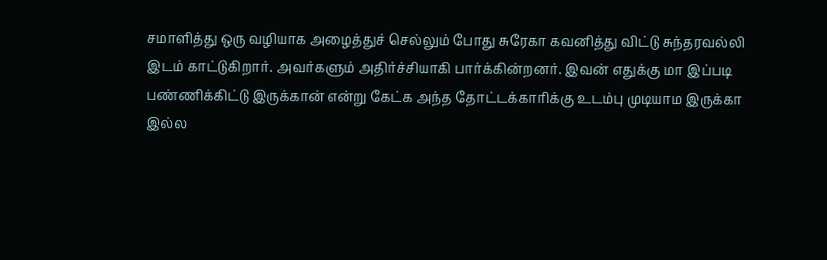சமாளித்து ஒரு வழியாக அழைத்துச் செல்லும் போது சுரேகா கவனித்து விட்டு சுந்தரவல்லி இடம் காட்டுகிறார். அவர்களும் அதிர்ச்சியாகி பார்க்கின்றனர். இவன் எதுக்கு மா இப்படி பண்ணிக்கிட்டு இருக்கான் என்று கேட்க அந்த தோட்டக்காரிக்கு உடம்பு முடியாம இருக்கா இல்ல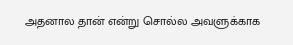அதனால தான் என்று சொல்ல அவளுக்காக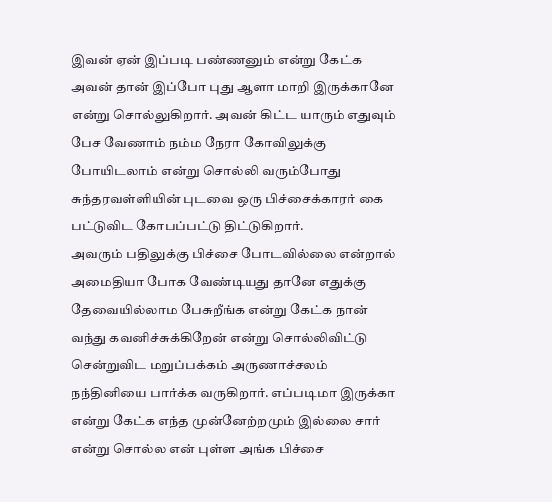இவன் ஏன் இப்படி பண்ணனும் என்று கேட்க அவன் தான் இப்போ புது ஆளா மாறி இருக்கானே என்று சொல்லுகிறார். அவன் கிட்ட யாரும் எதுவும் பேச வேணாம் நம்ம நேரா கோவிலுக்கு போயிடலாம் என்று சொல்லி வரும்போது சுந்தரவள்ளியின் புடவை ஒரு பிச்சைக்காரர் கை பட்டுவிட கோபப்பட்டு திட்டுகிறார்.
அவரும் பதிலுக்கு பிச்சை போடவில்லை என்றால் அமைதியா போக வேண்டியது தானே எதுக்கு தேவையில்லாம பேசுறீங்க என்று கேட்க நான் வந்து கவனிச்சுக்கிறேன் என்று சொல்லிவிட்டு சென்றுவிட மறுப்பக்கம் அருணாச்சலம் நந்தினியை பார்க்க வருகிறார். எப்படிமா இருக்கா என்று கேட்க எந்த முன்னேற்றமும் இல்லை சார் என்று சொல்ல என் புள்ள அங்க பிச்சை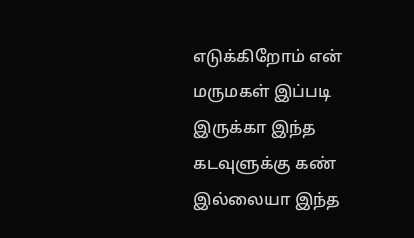எடுக்கிறோம் என் மருமகள் இப்படி இருக்கா இந்த கடவுளுக்கு கண் இல்லையா இந்த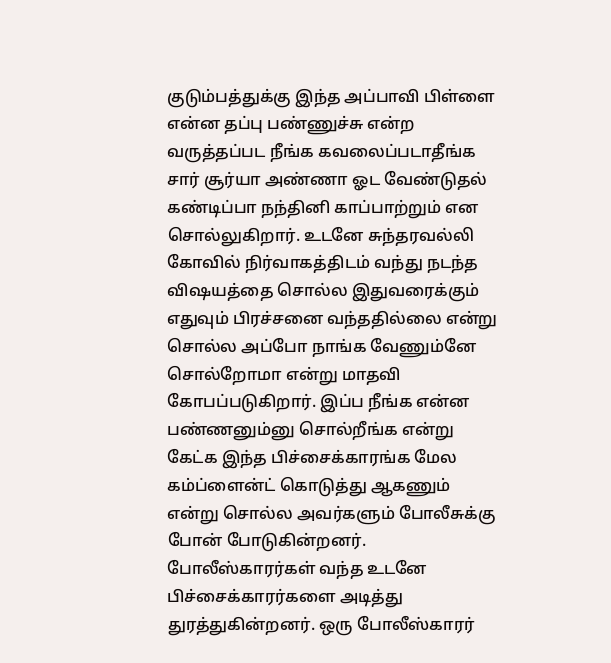குடும்பத்துக்கு இந்த அப்பாவி பிள்ளை என்ன தப்பு பண்ணுச்சு என்ற வருத்தப்பட நீங்க கவலைப்படாதீங்க சார் சூர்யா அண்ணா ஓட வேண்டுதல் கண்டிப்பா நந்தினி காப்பாற்றும் என சொல்லுகிறார். உடனே சுந்தரவல்லி கோவில் நிர்வாகத்திடம் வந்து நடந்த விஷயத்தை சொல்ல இதுவரைக்கும் எதுவும் பிரச்சனை வந்ததில்லை என்று சொல்ல அப்போ நாங்க வேணும்னே சொல்றோமா என்று மாதவி கோபப்படுகிறார். இப்ப நீங்க என்ன பண்ணனும்னு சொல்றீங்க என்று கேட்க இந்த பிச்சைக்காரங்க மேல கம்ப்ளைன்ட் கொடுத்து ஆகணும் என்று சொல்ல அவர்களும் போலீசுக்கு போன் போடுகின்றனர்.
போலீஸ்காரர்கள் வந்த உடனே பிச்சைக்காரர்களை அடித்து துரத்துகின்றனர். ஒரு போலீஸ்காரர்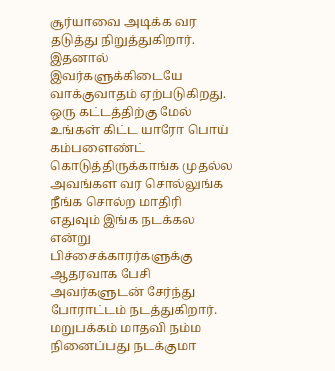சூர்யாவை அடிக்க வர தடுத்து நிறுத்துகிறார். இதனால் இவர்களுக்கிடையே வாக்குவாதம் ஏற்படுகிறது. ஒரு கட்டத்திற்கு மேல் உங்கள் கிட்ட யாரோ பொய் கம்பளைண்ட் கொடுத்திருக்காங்க முதல்ல அவங்கள வர சொல்லுங்க நீங்க சொல்ற மாதிரி எதுவும் இங்க நடக்கல என்று பிச்சைக்காரர்களுக்கு ஆதரவாக பேசி அவர்களுடன் சேர்ந்து போராட்டம் நடத்துகிறார். மறுபக்கம் மாதவி நம்ம நினைப்பது நடக்குமா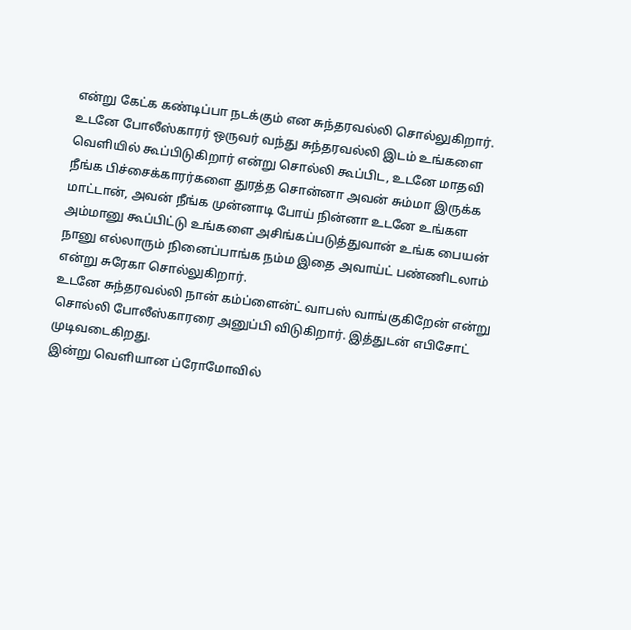என்று கேட்க கண்டிப்பா நடக்கும் என சுந்தரவல்லி சொல்லுகிறார்.
உடனே போலீஸ்காரர் ஒருவர் வந்து சுந்தரவல்லி இடம் உங்களை வெளியில் கூப்பிடுகிறார் என்று சொல்லி கூப்பிட, உடனே மாதவி நீங்க பிச்சைக்காரர்களை துரத்த சொன்னா அவன் சும்மா இருக்க மாட்டான், அவன் நீங்க முன்னாடி போய் நின்னா உடனே உங்கள அம்மானு கூப்பிட்டு உங்களை அசிங்கப்படுத்துவான் உங்க பையன் நானு எல்லாரும் நினைப்பாங்க நம்ம இதை அவாய்ட் பண்ணிடலாம் என்று சுரேகா சொல்லுகிறார்.
உடனே சுந்தரவல்லி நான் கம்ப்ளைன்ட் வாபஸ் வாங்குகிறேன் என்று சொல்லி போலீஸ்காரரை அனுப்பி விடுகிறார். இத்துடன் எபிசோட் முடிவடைகிறது.
இன்று வெளியான ப்ரோமோவில்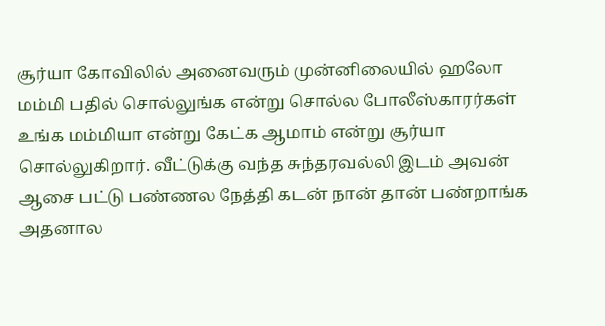சூர்யா கோவிலில் அனைவரும் முன்னிலையில் ஹலோ மம்மி பதில் சொல்லுங்க என்று சொல்ல போலீஸ்காரர்கள் உங்க மம்மியா என்று கேட்க ஆமாம் என்று சூர்யா சொல்லுகிறார். வீட்டுக்கு வந்த சுந்தரவல்லி இடம் அவன் ஆசை பட்டு பண்ணல நேத்தி கடன் நான் தான் பண்றாங்க அதனால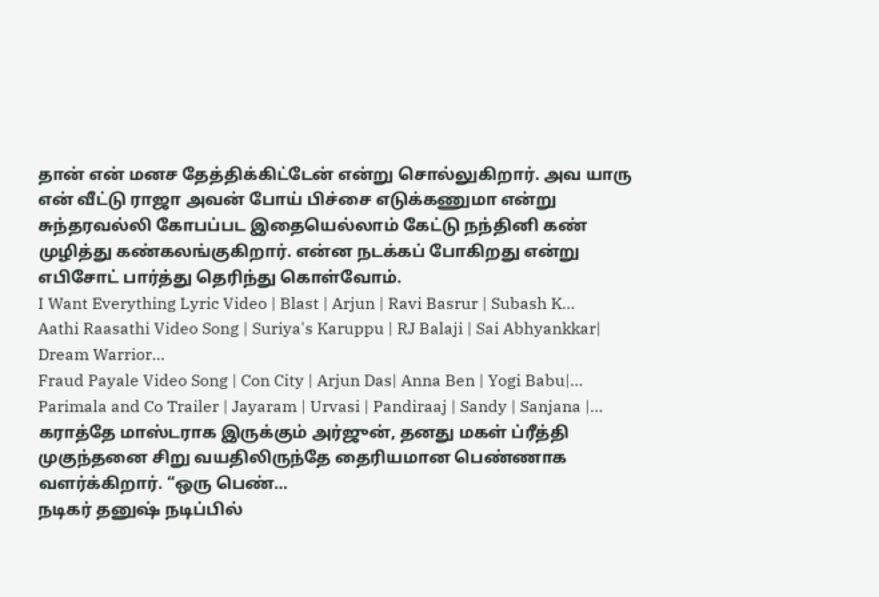தான் என் மனச தேத்திக்கிட்டேன் என்று சொல்லுகிறார். அவ யாரு என் வீட்டு ராஜா அவன் போய் பிச்சை எடுக்கணுமா என்று சுந்தரவல்லி கோபப்பட இதையெல்லாம் கேட்டு நந்தினி கண் முழித்து கண்கலங்குகிறார். என்ன நடக்கப் போகிறது என்று எபிசோட் பார்த்து தெரிந்து கொள்வோம்.
I Want Everything Lyric Video | Blast | Arjun | Ravi Basrur | Subash K…
Aathi Raasathi Video Song | Suriya's Karuppu | RJ Balaji | Sai Abhyankkar| Dream Warrior…
Fraud Payale Video Song | Con City | Arjun Das| Anna Ben | Yogi Babu|…
Parimala and Co Trailer | Jayaram | Urvasi | Pandiraaj | Sandy | Sanjana |…
கராத்தே மாஸ்டராக இருக்கும் அர்ஜுன், தனது மகள் ப்ரீத்தி முகுந்தனை சிறு வயதிலிருந்தே தைரியமான பெண்ணாக வளர்க்கிறார். “ஒரு பெண்…
நடிகர் தனுஷ் நடிப்பில்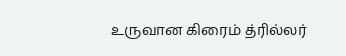உருவான கிரைம் த்ரில்லர்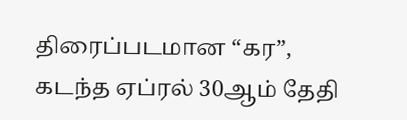திரைப்படமான “கர”, கடந்த ஏப்ரல் 30ஆம் தேதி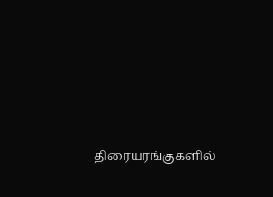திரையரங்குகளில்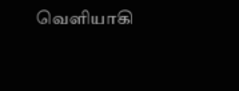வெளியாகி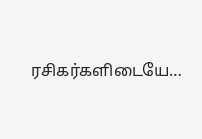ரசிகர்களிடையே…